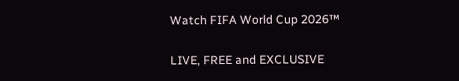Watch FIFA World Cup 2026™

LIVE, FREE and EXCLUSIVE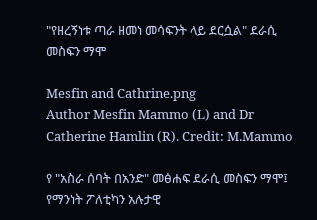"የዘረኝነቱ ጣራ ዘመነ መሳፍንት ላይ ደርሷል" ደራሲ መስፍን ማሞ

Mesfin and Cathrine.png
Author Mesfin Mammo (L) and Dr Catherine Hamlin (R). Credit: M.Mammo

የ "አስራ ሰባት በአንድ" መፅሐፍ ደራሲ መስፍን ማሞ፤ የማንነት ፖለቲካን አሉታዊ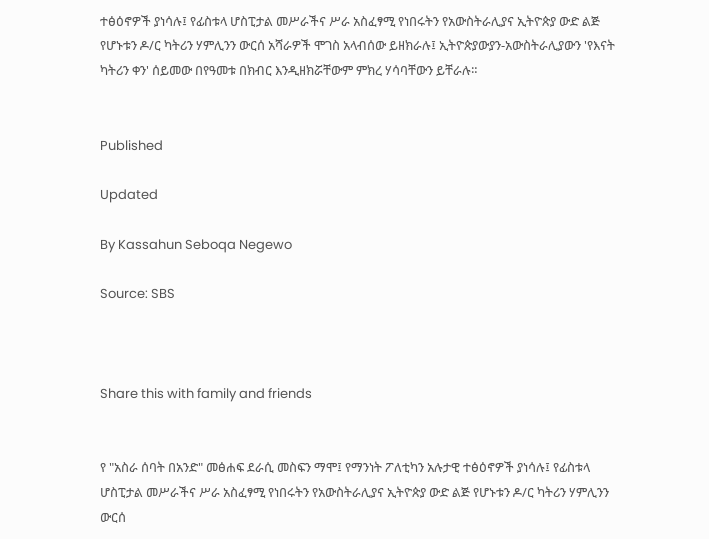ተፅዕኖዎች ያነሳሉ፤ የፊስቱላ ሆስፒታል መሥራችና ሥራ አስፈፃሚ የነበሩትን የአውስትራሊያና ኢትዮጵያ ውድ ልጅ የሆኑቱን ዶ/ር ካትሪን ሃምሊንን ውርሰ አሻራዎች ሞገስ አላብሰው ይዘክራሉ፤ ኢትዮጵያውያን-አውስትራሊያውን 'የእናት ካትሪን ቀን' ሰይመው በየዓመቱ በክብር እንዲዘክሯቸውም ምክረ ሃሳባቸውን ይቸራሉ።


Published

Updated

By Kassahun Seboqa Negewo

Source: SBS



Share this with family and friends


የ "አስራ ሰባት በአንድ" መፅሐፍ ደራሲ መስፍን ማሞ፤ የማንነት ፖለቲካን አሉታዊ ተፅዕኖዎች ያነሳሉ፤ የፊስቱላ ሆስፒታል መሥራችና ሥራ አስፈፃሚ የነበሩትን የአውስትራሊያና ኢትዮጵያ ውድ ልጅ የሆኑቱን ዶ/ር ካትሪን ሃምሊንን ውርሰ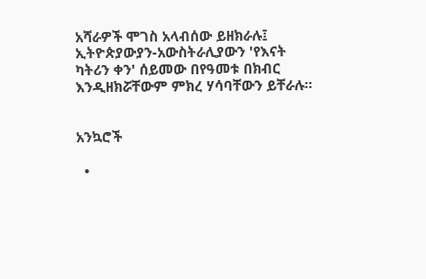አሻራዎች ሞገስ አላብሰው ይዘክራሉ፤ ኢትዮጵያውያን-አውስትራሊያውን 'የእናት ካትሪን ቀን' ሰይመው በየዓመቱ በክብር እንዲዘክሯቸውም ምክረ ሃሳባቸውን ይቸራሉ።


አንኳሮች

  •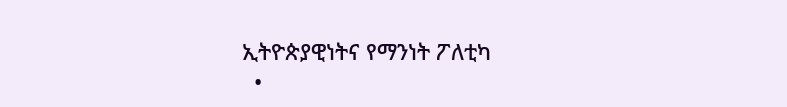ኢትዮጵያዊነትና የማንነት ፖለቲካ
  •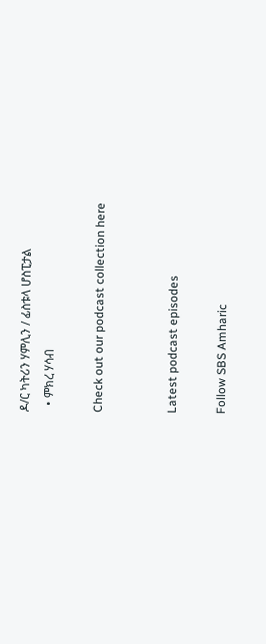ዶ/ር ካትሪን ሃምሊን / ፊስቱላ ሆስፒታል
  • ምክረ ሃሳብ

Check out our podcast collection here


Latest podcast episodes

Follow SBS Amharic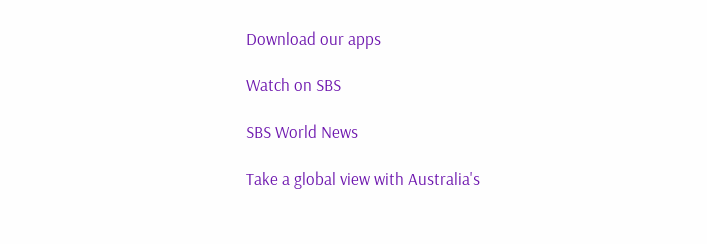Download our apps

Watch on SBS

SBS World News

Take a global view with Australia's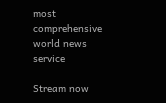most comprehensive world news service

Stream now